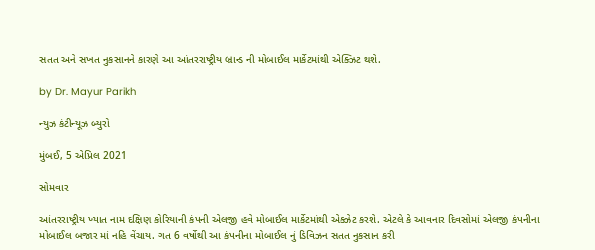સતત અને સખત નુકસાનને કારણે આ આંતરરાષ્ટ્રીય બ્રાન્ડ ની મોબાઈલ માર્કેટમાંથી એક્ઝિટ થશે.

by Dr. Mayur Parikh

ન્યુઝ કંટીન્યૂઝ બ્યુરો

મુંબઈ, 5 એપ્રિલ 2021

સોમવાર

આંતરરાષ્ટ્રીય ખ્યાત નામ દક્ષિણ કોરિયાની કંપની એલજી હવે મોબાઈલ માર્કેટમાંથી એક્ઝેટ કરશે. એટલે કે આવનાર દિવસોમાં એલજી કંપનીના મોબાઈલ બજાર માં નહિ વેંચાય. ગત 6 વર્ષોથી આ કંપનીના મોબાઈલ નું ડિવિઝન સતત નુકસાન કરી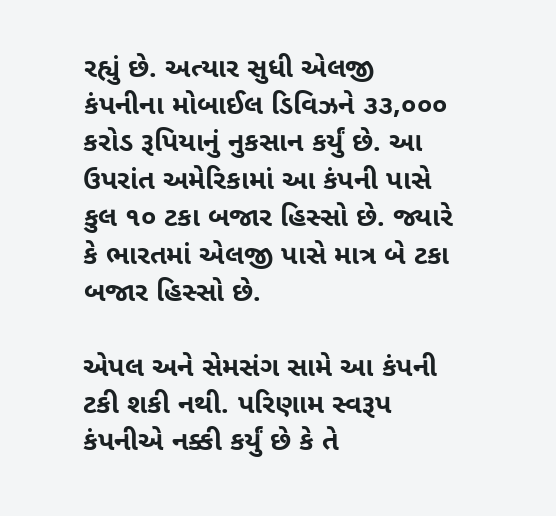રહ્યું છે. અત્યાર સુધી એલજી કંપનીના મોબાઈલ ડિવિઝને ૩૩,૦૦૦ કરોડ રૂપિયાનું નુકસાન કર્યું છે. આ ઉપરાંત અમેરિકામાં આ કંપની પાસે કુલ ૧૦ ટકા બજાર હિસ્સો છે. જ્યારે કે ભારતમાં એલજી પાસે માત્ર બે ટકા બજાર હિસ્સો છે.

એપલ અને સેમસંગ સામે આ કંપની ટકી શકી નથી. પરિણામ સ્વરૂપ કંપનીએ નક્કી કર્યું છે કે તે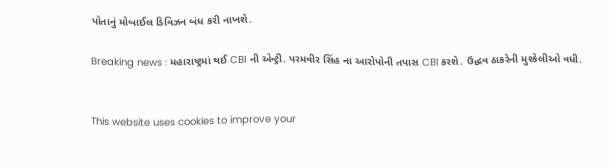પોતાનું મોબાઈલ ડિવિઝન બંધ કરી નાખશે.

Breaking news : મહારાષ્ટ્રમાં થઈ CBI ની એન્ટ્રી. પરમવીર સિંહ ના આરોપોની તપાસ CBI કરશે. ઉદ્ધવ ઠાકરેની મુશ્કેલીઓ વધી.


This website uses cookies to improve your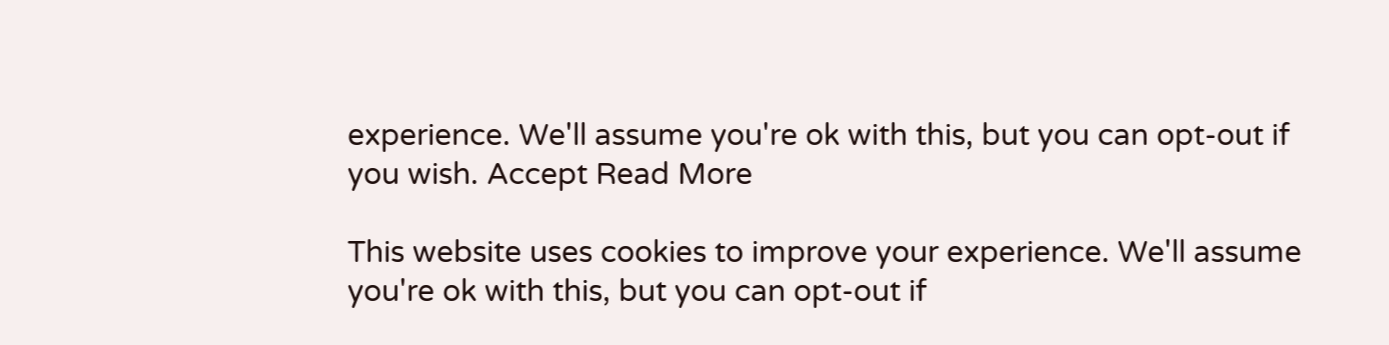experience. We'll assume you're ok with this, but you can opt-out if you wish. Accept Read More

This website uses cookies to improve your experience. We'll assume you're ok with this, but you can opt-out if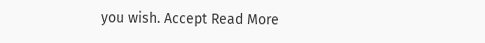you wish. Accept Read More